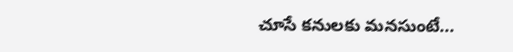చూసే కనులకు మనసుంటే...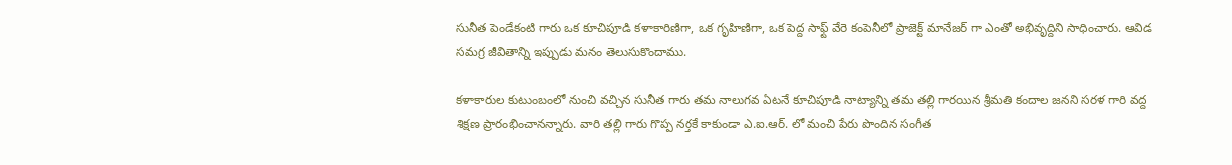సునీత పెండేకంటి గారు ఒక కూచిపూడి కళాకారిణిగా, ఒక గృహిణిగా, ఒక పెద్ద సాఫ్ట్ వేరె కంపెనీలో ప్రాజెక్ట్ మానేజర్ గా ఎంతో అభివృద్దిని సాధించారు. ఆవిడ సమగ్ర జీవితాన్ని ఇప్పుడు మనం తెలుసుకొందాము.

కళాకారుల కుటుంబంలో నుంచి వచ్చిన సునీత గారు తమ నాలుగవ ఏటనే కూచిపూడి నాట్యాన్ని తమ తల్లి గారయిన శ్రీమతి కందాల జనని సరళ గారి వద్ద శిక్షణ ప్రారంభించానన్నారు. వారి తల్లి గారు గొప్ప నర్తకే కాకుండా ఎ.ఐ.ఆర్. లో మంచి పేరు పొందిన సంగీత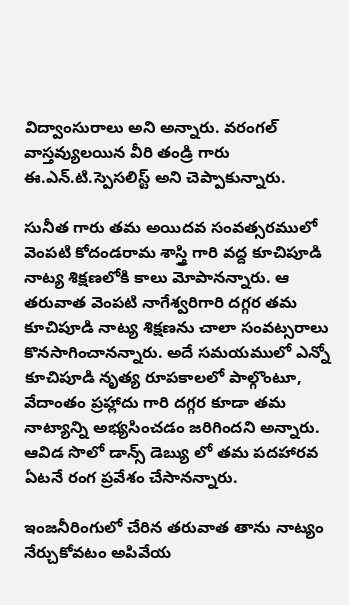విద్వాంసురాలు అని అన్నారు. వరంగల్ వాస్తవ్యులయిన వీరి తండ్రి గారు ఈ.ఎన్.టి.స్పెసలిస్ట్ అని చెప్పాకున్నారు.

సునీత గారు తమ అయిదవ సంవత్సరములో వెంపటి కోదండరామ శాస్త్రి గారి వద్ద కూచిపూడి నాట్య శిక్షణలోకి కాలు మోపానన్నారు. ఆ తరువాత వెంపటి నాగేశ్వరిగారి దగ్గర తమ కూచిపూడి నాట్య శిక్షణను చాలా సంవట్సరాలు కొనసాగించానన్నారు. అదే సమయములో ఎన్నో కూచిపూడి నృత్య రూపకాలలో పాల్గొంటూ, వేదాంతం ప్రహ్లాదు గారి దగ్గర కూడా తమ నాట్యాన్ని అభ్యసించడం జరిగిందని అన్నారు. ఆవిడ సొలో డాన్స్ డెబ్యు లో తమ పదహారవ ఏటనే రంగ ప్రవేశం చేసానన్నారు.

ఇంజనీరింగులో చేరిన తరువాత తాను నాట్యం నేర్చుకోవటం అపివేయ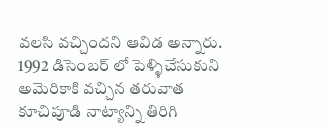వలసి వచ్చిందని ఆవిడ అన్నారు. 1992 డిసెంబర్ లో పెళ్ళిచేసుకుని అమెరికాకి వచ్చిన తరువాత కూచిపూడి నాట్యాన్ని తిరిగి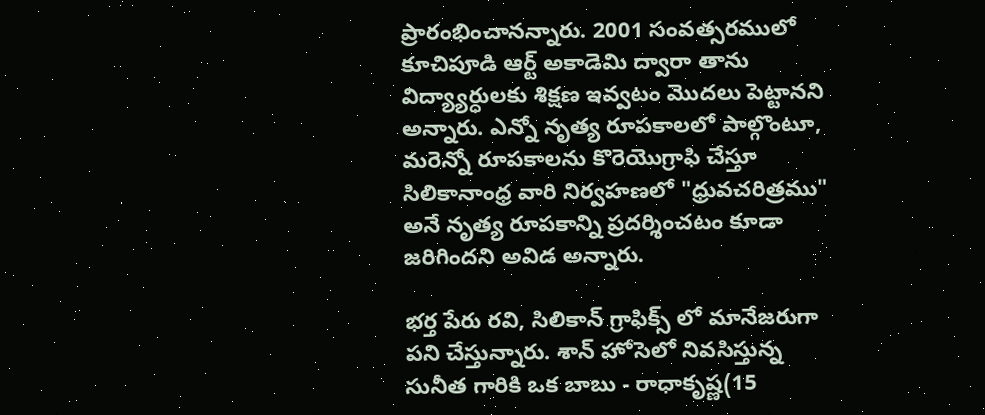ప్రారంభించానన్నారు. 2001 సంవత్సరములో కూచిపూడి ఆర్ట్ అకాడెమి ద్వారా తాను విద్య్యార్ధులకు శిక్షణ ఇవ్వటం మొదలు పెట్టానని అన్నారు. ఎన్నో నృత్య రూపకాలలో పాల్గొంటూ, మరెన్నో రూపకాలను కొరెయొగ్రాఫి చేస్తూ సిలికానాంధ్ర వారి నిర్వహణలో "ధ్రువచరిత్రము" అనే నృత్య రూపకాన్ని ప్రదర్శించటం కూడా జరిగిందని అవిడ అన్నారు.

భర్త పేరు రవి, సిలికాన్ గ్రాఫిక్స్ లో మానేజరుగా పని చేస్తున్నారు. శాన్ హోసెలో నివసిస్తున్న సునీత గారికి ఒక బాబు - రాధాకృష్ణ(15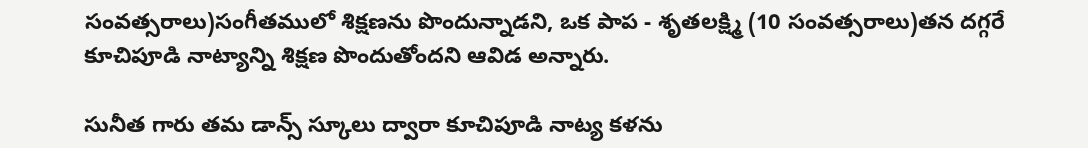సంవత్సరాలు)సంగీతములో శిక్షణను పొందున్నాడని, ఒక పాప - శృతలక్ష్మి (10 సంవత్సరాలు)తన దగ్గరే కూచిపూడి నాట్యాన్ని శిక్షణ పొందుతోందని ఆవిడ అన్నారు.

సునీత గారు తమ డాన్స్ స్కూలు ద్వారా కూచిపూడి నాట్య కళను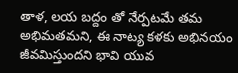తాళ, లయ బద్దం తో నేర్పటమే తమ అభిమతమని, ఈ నాట్య కళకు అభినయం జీవమిస్తుందని భావి యువ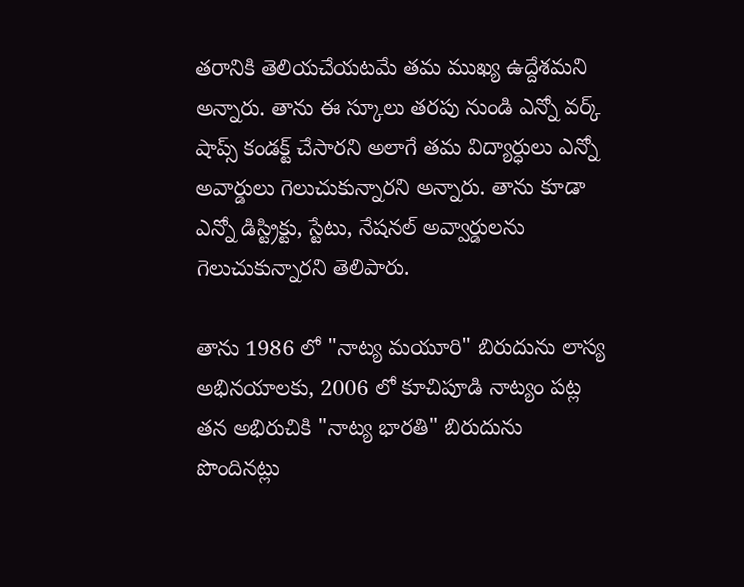తరానికి తెలియచేయటమే తమ ముఖ్య ఉద్దేశమని అన్నారు. తాను ఈ స్కూలు తరపు నుండి ఎన్నో వర్క్ షాప్స్ కండక్ట్ చేసారని అలాగే తమ విద్యార్ధులు ఎన్నో అవార్డులు గెలుచుకున్నారని అన్నారు. తాను కూడా ఎన్నో డిస్ట్రిక్టు, స్టేటు, నేషనల్ అవ్వార్డులను గెలుచుకున్నారని తెలిపారు.

తాను 1986 లో "నాట్య మయూరి" బిరుదును లాస్య అభినయాలకు, 2006 లో కూచిపూడి నాట్యం పట్ల తన అభిరుచికి "నాట్య భారతి" బిరుదును పొందినట్లు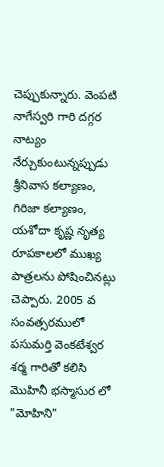చెప్పుకున్నారు. వెంపటి నాగేస్వరి గారి దగ్గర నాట్యం నేర్చుకుంటున్నప్పుడు శ్రీనివాస కల్యాణం, గిరిజా కల్యాణం, యశోదా కృష్ణ నృత్య రూపకాలలో ముఖ్య పాత్రలను పోషించినట్లు చెప్పారు. 2005 వ సంవత్సరములో పసుమర్తి వెంకటేశ్వర శర్మ గారితో కలిసి మొహినీ భస్మాసుర లో "మోహిని"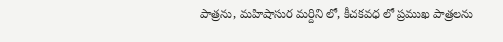పాత్రను, మహిషాసుర మర్దిని లో, కీచకవధ లో ప్రముఖ పాత్రలను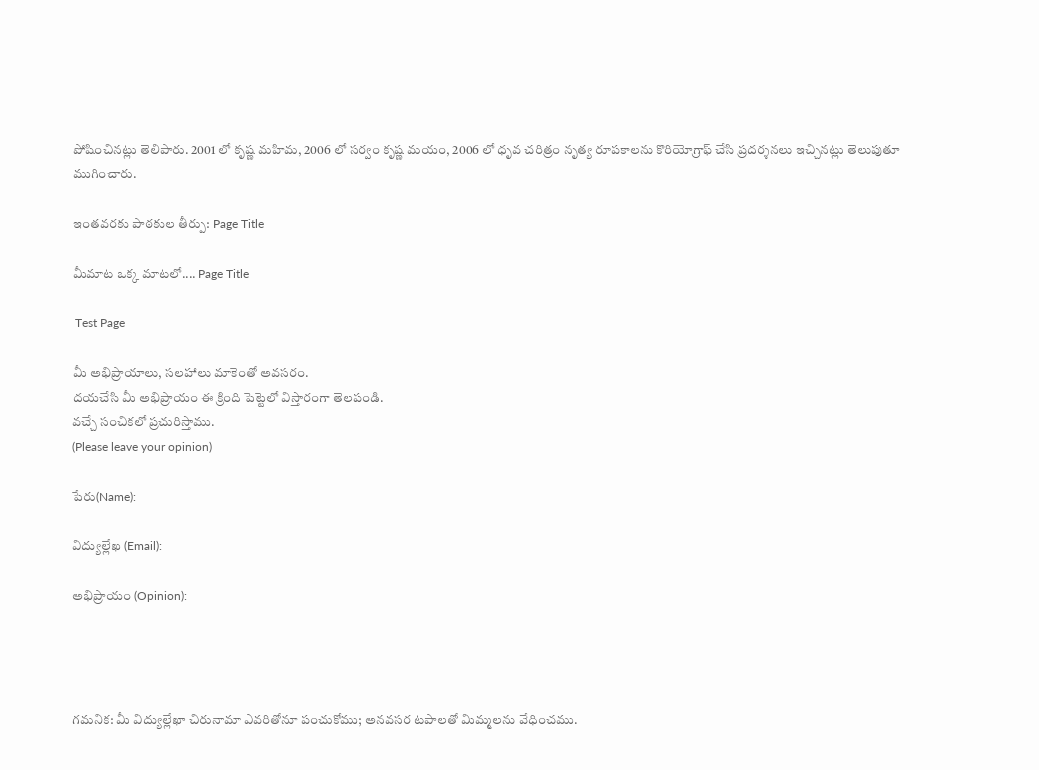పోషించినట్లు తెలిపారు. 2001 లో కృష్ణ మహిమ, 2006 లో సర్వం కృష్ణ మయం, 2006 లో ధృవ చరిత్రం నృత్య రూపకాలను కొరియోగ్రాఫ్ చేసి ప్రదర్శనలు ఇచ్చినట్లు తెలుపుతూ ముగించారు.

ఇంతవరకు పాఠకుల తీర్పు: Page Title

మీమాట ఒక్క మాటలో.... Page Title

 Test Page

మీ అభిప్రాయాలు, సలహాలు మాకెంతో అవసరం.
దయచేసి మీ అభిప్రాయం ఈ క్రింది పెట్టెలో విస్తారంగా తెలపండి.
వచ్చే సంచికలో ప్రచురిస్తాము.
(Please leave your opinion)

పేరు(Name):

విద్యుల్లేఖ (Email):

అభిప్రాయం (Opinion):




గమనిక: మీ విద్యుల్లేఖా చిరునామా ఎవరితోనూ పంచుకోము; అనవసర టపాలతో మిమ్మలను వేధించము.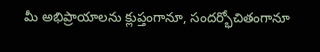మీ అభిప్రాయాలను క్లుప్తంగానూ, సందర్భోచితంగానూ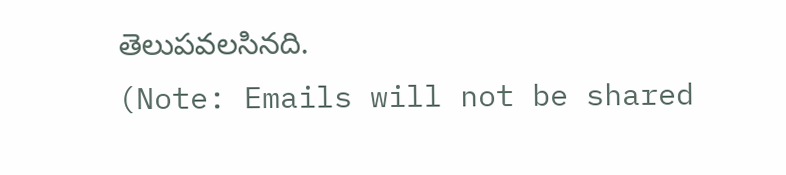తెలుపవలసినది.
(Note: Emails will not be shared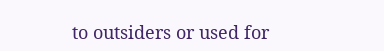to outsiders or used for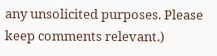any unsolicited purposes. Please keep comments relevant.)